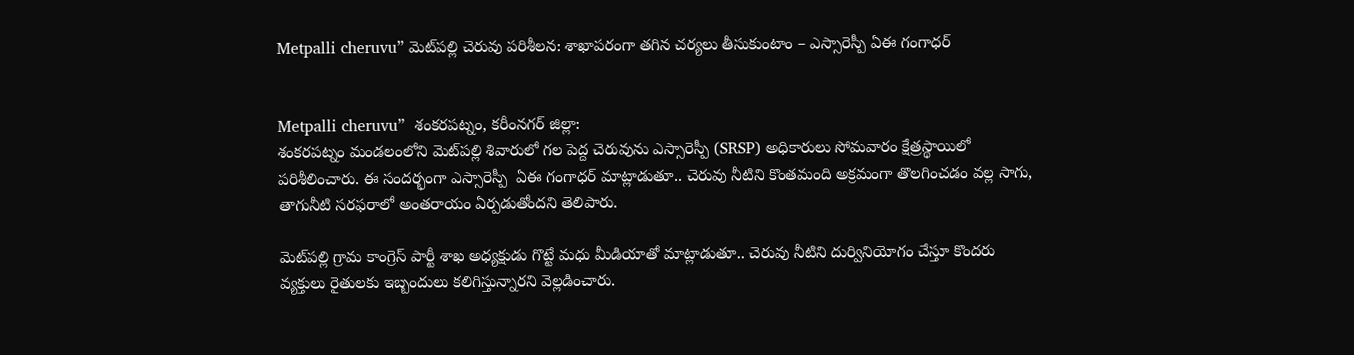Metpalli cheruvu” మెట్‌పల్లి చెరువు పరిశీలన: శాఖాపరంగా తగిన చర్యలు తీసుకుంటాం – ఎస్సారెస్పీ ఏఈ గంగాధర్


Metpalli cheruvu”  శంకరపట్నం, కరీంనగర్ జిల్లా:
శంకరపట్నం మండలంలోని మెట్‌పల్లి శివారులో గల పెద్ద చెరువును ఎస్సారెస్పీ (SRSP) అధికారులు సోమవారం క్షేత్రస్థాయిలో పరిశీలించారు. ఈ సందర్భంగా ఎస్సారెస్పీ  ఏఈ గంగాధర్ మాట్లాడుతూ.. చెరువు నీటిని కొంతమంది అక్రమంగా తొలగించడం వల్ల సాగు, తాగునీటి సరఫరాలో అంతరాయం ఏర్పడుతోందని తెలిపారు.

మెట్‌పల్లి గ్రామ కాంగ్రెస్ పార్టీ శాఖ అధ్యక్షుడు గొట్టే మధు మీడియాతో మాట్లాడుతూ.. చెరువు నీటిని దుర్వినియోగం చేస్తూ కొందరు వ్యక్తులు రైతులకు ఇబ్బందులు కలిగిస్తున్నారని వెల్ల‌డించారు.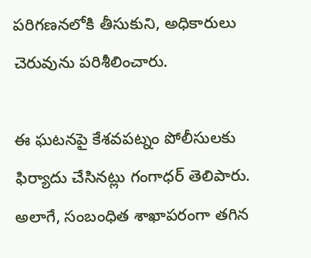పరిగణనలోకి తీసుకుని, అధికారులు చెరువును పరిశీలించారు.

ఈ ఘటనపై కేశవపట్నం పోలీసులకు ఫిర్యాదు చేసినట్లు గంగాధర్ తెలిపారు. అలాగే, సంబంధిత శాఖాపరంగా తగిన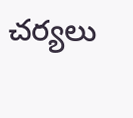చర్యలు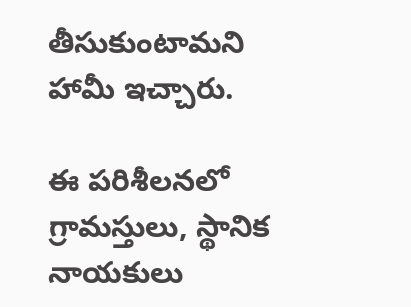తీసుకుంటామని హామీ ఇచ్చారు.

ఈ పరిశీలనలో గ్రామస్తులు, స్థానిక నాయకులు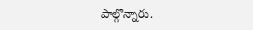పాల్గొన్నారు.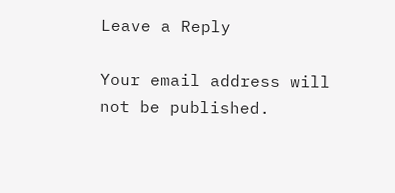Leave a Reply

Your email address will not be published.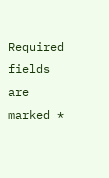Required fields are marked *